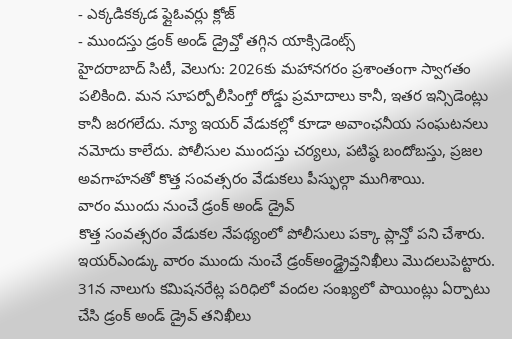- ఎక్కడికక్కడ ఫ్లైఓవర్లు క్లోజ్
- ముందస్తు డ్రంక్ అండ్ డ్రైవ్తో తగ్గిన యాక్సిడెంట్స్
హైదరాబాద్ సిటీ, వెలుగు: 2026కు మహానగరం ప్రశాంతంగా స్వాగతం పలికింది. మన సూపర్పోలీసింగ్తో రోడ్డు ప్రమాదాలు కానీ, ఇతర ఇన్సిడెంట్లు కానీ జరగలేదు. న్యూ ఇయర్ వేడుకల్లో కూడా అవాంఛనీయ సంఘటనలు నమోదు కాలేదు. పోలీసుల ముందస్తు చర్యలు, పటిష్ఠ బందోబస్తు, ప్రజల అవగాహనతో కొత్త సంవత్సరం వేడుకలు పీస్ఫుల్గా ముగిశాయి.
వారం ముందు నుంచే డ్రంక్ అండ్ డ్రైవ్
కొత్త సంవత్సరం వేడుకల నేపథ్యంలో పోలీసులు పక్కా ప్లాన్తో పని చేశారు. ఇయర్ఎండ్కు వారం ముందు నుంచే డ్రంక్అండ్డ్రైవ్తనిఖీలు మొదలుపెట్టారు. 31న నాలుగు కమిషనరేట్ల పరిధిలో వందల సంఖ్యలో పాయింట్లు ఏర్పాటు చేసి డ్రంక్ అండ్ డ్రైవ్ తనిఖీలు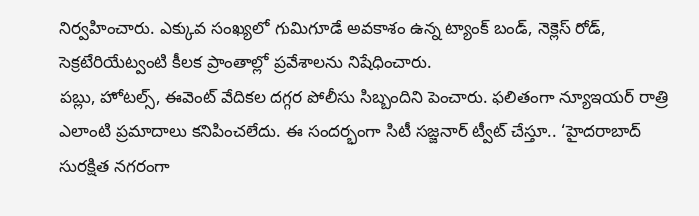నిర్వహించారు. ఎక్కువ సంఖ్యలో గుమిగూడే అవకాశం ఉన్న ట్యాంక్ బండ్, నెక్లెస్ రోడ్, సెక్రటేరియేట్వంటి కీలక ప్రాంతాల్లో ప్రవేశాలను నిషేధించారు.
పబ్లు, హోటల్స్, ఈవెంట్ వేదికల దగ్గర పోలీసు సిబ్బందిని పెంచారు. ఫలితంగా న్యూఇయర్ రాత్రి ఎలాంటి ప్రమాదాలు కనిపించలేదు. ఈ సందర్భంగా సిటీ సజ్జనార్ ట్వీట్ చేస్తూ.. ‘హైదరాబాద్ సురక్షిత నగరంగా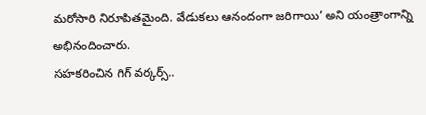మరోసారి నిరూపితమైంది. వేడుకలు ఆనందంగా జరిగాయి’ అని యంత్రాంగాన్ని అభినందించారు.
సహకరించిన గిగ్ వర్కర్స్..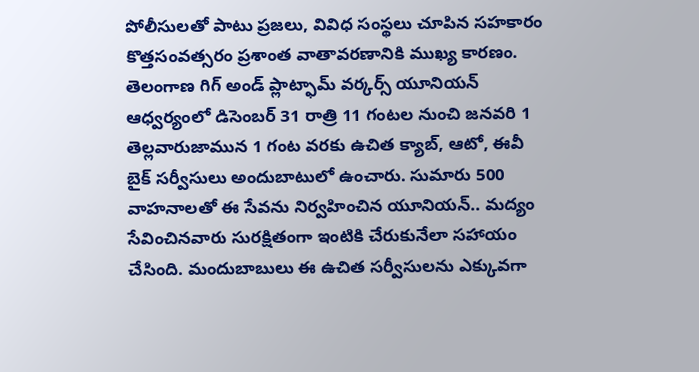పోలీసులతో పాటు ప్రజలు, వివిధ సంస్థలు చూపిన సహకారం కొత్తసంవత్సరం ప్రశాంత వాతావరణానికి ముఖ్య కారణం. తెలంగాణ గిగ్ అండ్ ప్లాట్ఫామ్ వర్కర్స్ యూనియన్ ఆధ్వర్యంలో డిసెంబర్ 31 రాత్రి 11 గంటల నుంచి జనవరి 1 తెల్లవారుజామున 1 గంట వరకు ఉచిత క్యాబ్, ఆటో, ఈవీ బైక్ సర్వీసులు అందుబాటులో ఉంచారు. సుమారు 500 వాహనాలతో ఈ సేవను నిర్వహించిన యూనియన్.. మద్యం సేవించినవారు సురక్షితంగా ఇంటికి చేరుకునేలా సహాయం చేసింది. మందుబాబులు ఈ ఉచిత సర్వీసులను ఎక్కువగా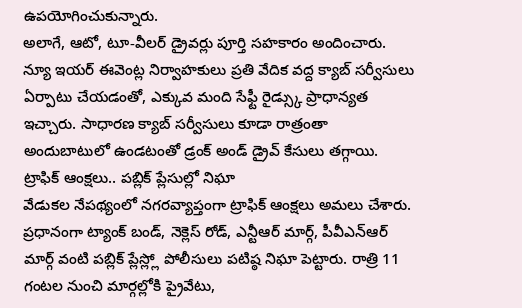ఉపయోగించుకున్నారు.
అలాగే, ఆటో, టూ-వీలర్ డ్రైవర్లు పూర్తి సహకారం అందించారు. న్యూ ఇయర్ ఈవెంట్ల నిర్వాహకులు ప్రతి వేదిక వద్ద క్యాబ్ సర్వీసులు ఏర్పాటు చేయడంతో, ఎక్కువ మంది సేఫ్టీ రైడ్స్కు ప్రాధాన్యత ఇచ్చారు. సాధారణ క్యాబ్ సర్వీసులు కూడా రాత్రంతా అందుబాటులో ఉండటంతో డ్రంక్ అండ్ డ్రైవ్ కేసులు తగ్గాయి.
ట్రాఫిక్ ఆంక్షలు.. పబ్లిక్ ప్లేసుల్లో నిఘా
వేడుకల నేపథ్యంలో నగరవ్యాప్తంగా ట్రాఫిక్ ఆంక్షలు అమలు చేశారు. ప్రధానంగా ట్యాంక్ బండ్, నెక్లెస్ రోడ్, ఎన్టీఆర్ మార్గ్, పీవీఎన్ఆర్ మార్గ్ వంటి పబ్లిక్ ప్లేస్ల్లో పోలీసులు పటిష్ఠ నిఘా పెట్టారు. రాత్రి 11 గంటల నుంచి మార్గల్లోకి ప్రైవేటు,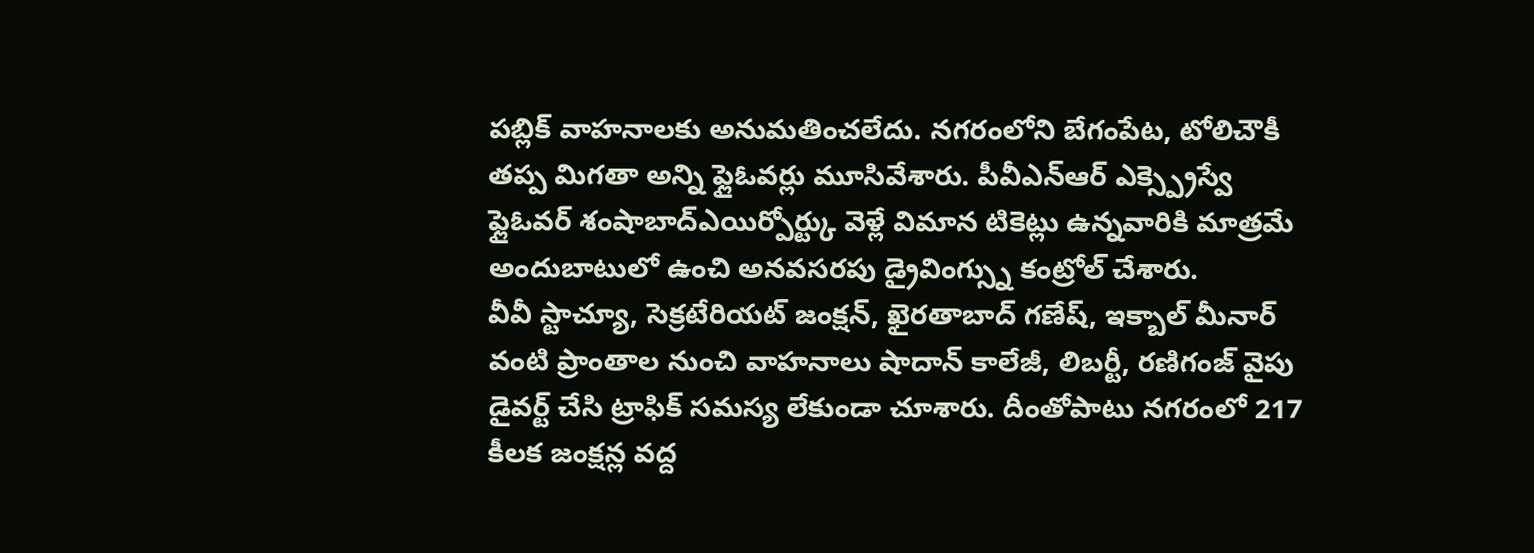పబ్లిక్ వాహనాలకు అనుమతించలేదు. నగరంలోని బేగంపేట, టోలిచౌకీ తప్ప మిగతా అన్ని ఫ్లైఓవర్లు మూసివేశారు. పీవీఎన్ఆర్ ఎక్స్ప్రెస్వే ఫ్లైఓవర్ శంషాబాద్ఎయిర్పోర్ట్కు వెళ్లే విమాన టికెట్లు ఉన్నవారికి మాత్రమే అందుబాటులో ఉంచి అనవసరపు డ్రైవింగ్స్ను కంట్రోల్ చేశారు.
వీవీ స్టాచ్యూ, సెక్రటేరియట్ జంక్షన్, ఖైరతాబాద్ గణేష్, ఇక్బాల్ మీనార్ వంటి ప్రాంతాల నుంచి వాహనాలు షాదాన్ కాలేజీ, లిబర్టీ, రణిగంజ్ వైపు డైవర్ట్ చేసి ట్రాఫిక్ సమస్య లేకుండా చూశారు. దీంతోపాటు నగరంలో 217 కీలక జంక్షన్ల వద్ద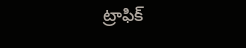ట్రాఫిక్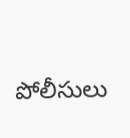పోలీసులు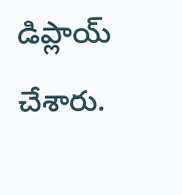డిప్లాయ్ చేశారు.